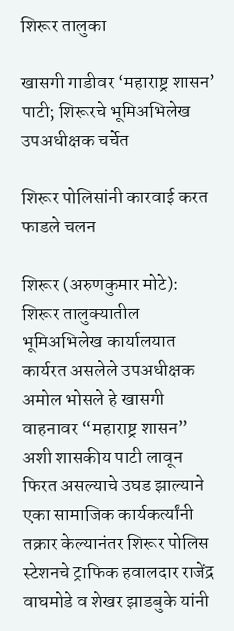शिरूर तालुका

खासगी गाडीवर ‘महाराष्ट्र शासन’ पाटी; शिरूरचे भूमिअभिलेख उपअधीक्षक चर्चेत

शिरूर पोलिसांनी कारवाई करत फाडले चलन

शिरूर (अरुणकुमार मोटे): शिरूर तालुक्यातील भूमिअभिलेख कार्यालयात कार्यरत असलेले उपअधीक्षक अमोल भोसले हे खासगी वाहनावर “महाराष्ट्र शासन” अशी शासकीय पाटी लावून फिरत असल्याचे उघड झाल्याने एका सामाजिक कार्यकर्त्यांनी तक्रार केल्यानंतर शिरूर पोलिस स्टेशनचे ट्राफिक हवालदार राजेंद्र वाघमोडे व शेखर झाडबुके यांनी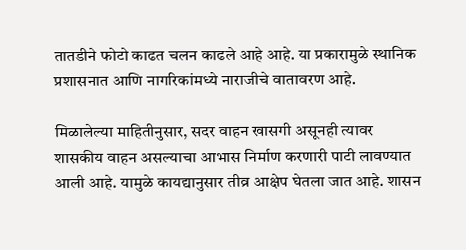तातडीने फोटो काढत चलन काढले आहे आहे. या प्रकारामुळे स्थानिक प्रशासनात आणि नागरिकांमध्ये नाराजीचे वातावरण आहे.

मिळालेल्या माहितीनुसार, सदर वाहन खासगी असूनही त्यावर शासकीय वाहन असल्याचा आभास निर्माण करणारी पाटी लावण्यात आली आहे. यामुळे कायद्यानुसार तीव्र आक्षेप घेतला जात आहे. शासन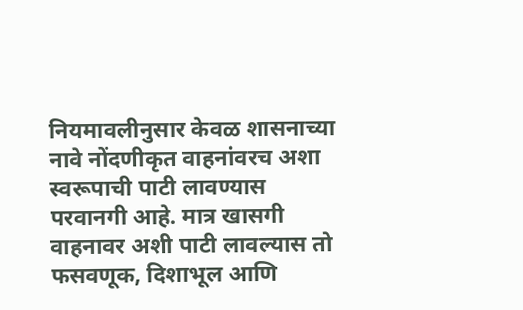नियमावलीनुसार केवळ शासनाच्या नावे नोंदणीकृत वाहनांवरच अशा स्वरूपाची पाटी लावण्यास परवानगी आहे. मात्र खासगी वाहनावर अशी पाटी लावल्यास तो फसवणूक, दिशाभूल आणि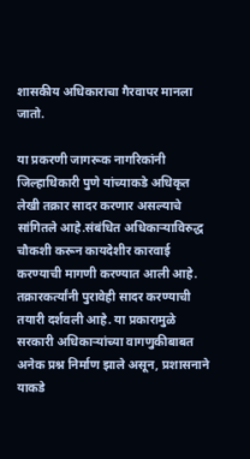शासकीय अधिकाराचा गैरवापर मानला जातो.

या प्रकरणी जागरूक नागरिकांनी जिल्हाधिकारी पुणे यांच्याकडे अधिकृत लेखी तक्रार सादर करणार असल्याचे सांगितले आहे.संबंधित अधिकाऱ्याविरुद्ध चौकशी करून कायदेशीर कारवाई करण्याची मागणी करण्यात आली आहे. तक्रारकर्त्यांनी पुरावेही सादर करण्याची तयारी दर्शवली आहे. या प्रकारामुळे सरकारी अधिकाऱ्यांच्या वागणुकीबाबत अनेक प्रश्न निर्माण झाले असून, प्रशासनाने याकडे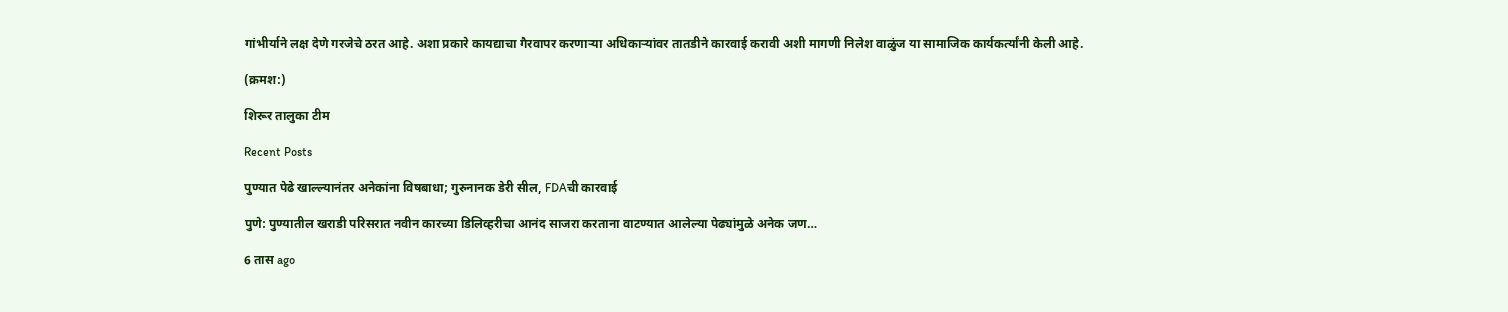गांभीर्याने लक्ष देणे गरजेचे ठरत आहे. अशा प्रकारे कायद्याचा गैरवापर करणाऱ्या अधिकाऱ्यांवर तातडीने कारवाई करावी अशी मागणी निलेश वाळुंज या सामाजिक कार्यकर्त्यांनी केली आहे.

(क्रमश:)

शिरूर तालुका टीम

Recent Posts

पुण्यात पेढे खाल्ल्यानंतर अनेकांना विषबाधा; गुरुनानक डेरी सील, FDAची कारवाई

पुणे: पुण्यातील खराडी परिसरात नवीन कारच्या डिलिव्हरीचा आनंद साजरा करताना वाटण्यात आलेल्या पेढ्यांमुळे अनेक जण…

6 तास ago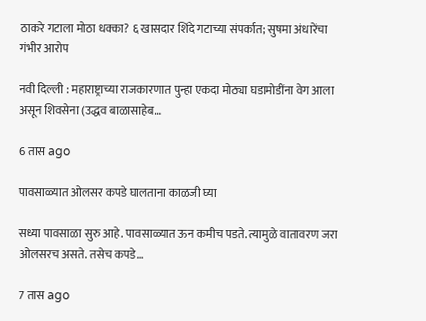ठाकरे गटाला मोठा धक्का? ६ खासदार शिंदे गटाच्या संपर्कात; सुषमा अंधारेंचा गंभीर आरोप

नवी दिल्ली : महाराष्ट्राच्या राजकारणात पुन्हा एकदा मोठ्या घडामोडींना वेग आला असून शिवसेना (उद्धव बाळासाहेब…

6 तास ago

पावसाळ्यात ओलसर कपडे घालताना काळजी घ्या

सध्या पावसाळा सुरु आहे. पावसाळ्यात ऊन कमीच पडते. त्यामुळे वातावरण जरा ओलसरच असते. तसेच कपडे…

7 तास ago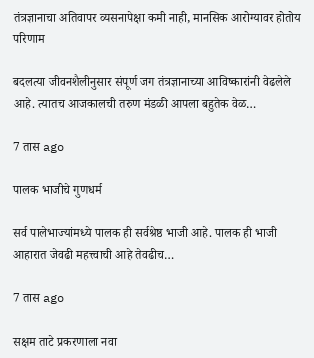तंत्रज्ञानाचा अतिवापर व्यसनापेक्षा कमी नाही, मानसिक आरोग्यावर होतोय परिणाम

बदलत्या जीवनशैलीनुसार संपूर्ण जग तंत्रज्ञानाच्या आविष्कारांनी वेढलेले आहे. त्यातच आजकालची तरुण मंडळी आपला बहुतेक वेळ…

7 तास ago

पालक भाजीचे गुणधर्म

सर्व पालेभाज्यांमध्ये पालक ही सर्वश्रेष्ठ भाजी आहे. पालक ही भाजी आहारात जेवढी महत्त्वाची आहे तेवढीच…

7 तास ago

सक्षम ताटे प्रकरणाला नवा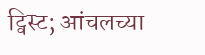ट्विस्ट; आंचलच्या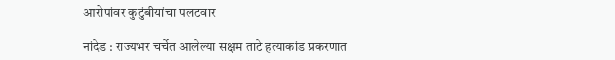आरोपांवर कुटुंबीयांचा पलटवार

नांदेड : राज्यभर चर्चेत आलेल्या सक्षम ताटे हत्याकांड प्रकरणात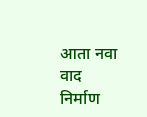आता नवा वाद निर्माण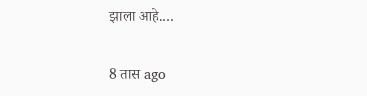झाला आहे.…

8 तास ago